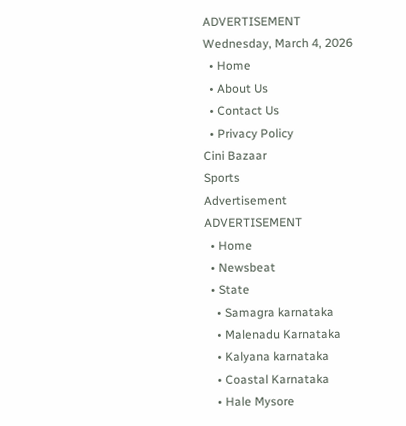ADVERTISEMENT
Wednesday, March 4, 2026
  • Home
  • About Us
  • Contact Us
  • Privacy Policy
Cini Bazaar
Sports
Advertisement
ADVERTISEMENT
  • Home
  • Newsbeat
  • State
    • Samagra karnataka
    • Malenadu Karnataka
    • Kalyana karnataka
    • Coastal Karnataka
    • Hale Mysore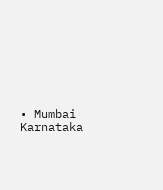• Mumbai Karnataka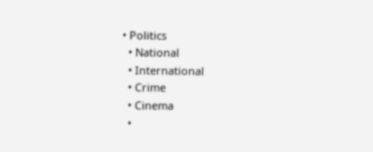• Politics
  • National
  • International
  • Crime
  • Cinema
  •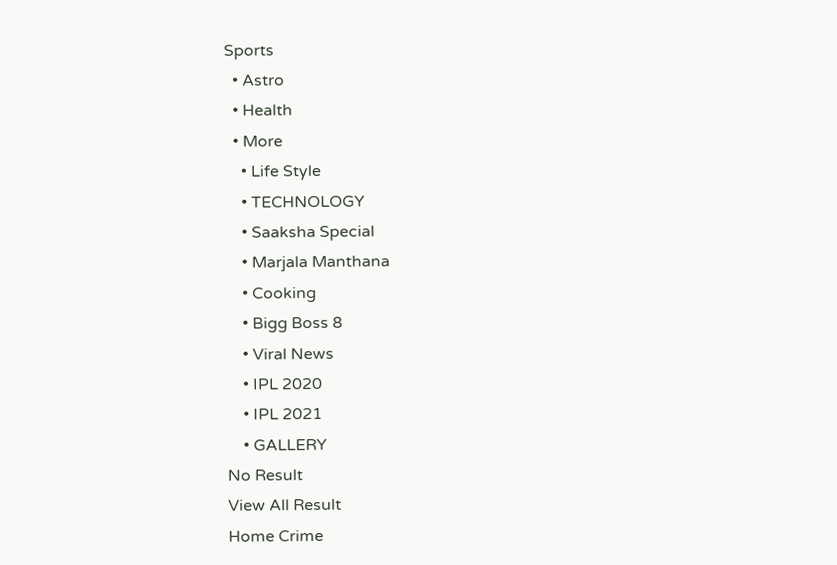Sports
  • Astro
  • Health
  • More
    • Life Style
    • TECHNOLOGY
    • Saaksha Special
    • Marjala Manthana
    • Cooking
    • Bigg Boss 8
    • Viral News
    • IPL 2020
    • IPL 2021
    • GALLERY
No Result
View All Result
Home Crime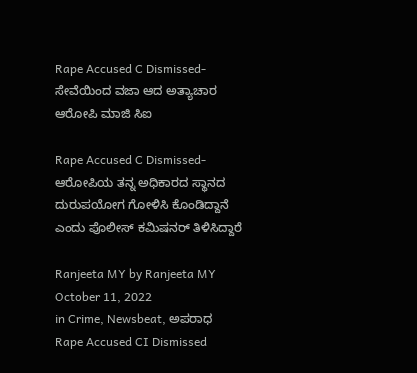Rape Accused C Dismissed-ಸೇವೆಯಿಂದ ವಜಾ ಆದ ಅತ್ಯಾಚಾರ ಆರೋಪಿ ಮಾಜಿ ಸಿಐ

Rape Accused C Dismissed-ಆರೋಪಿಯ ತನ್ನ ಅಧಿಕಾರದ ಸ್ಥಾನದ ದುರುಪಯೋಗ ಗೋಳಿಸಿ ಕೊಂಡಿದ್ದಾನೆ ಎಂದು ಪೊಲೀಸ್ ಕಮಿಷನರ್ ತಿಳಿಸಿದ್ದಾರೆ

Ranjeeta MY by Ranjeeta MY
October 11, 2022
in Crime, Newsbeat, ಅಪರಾಧ
Rape Accused CI Dismissed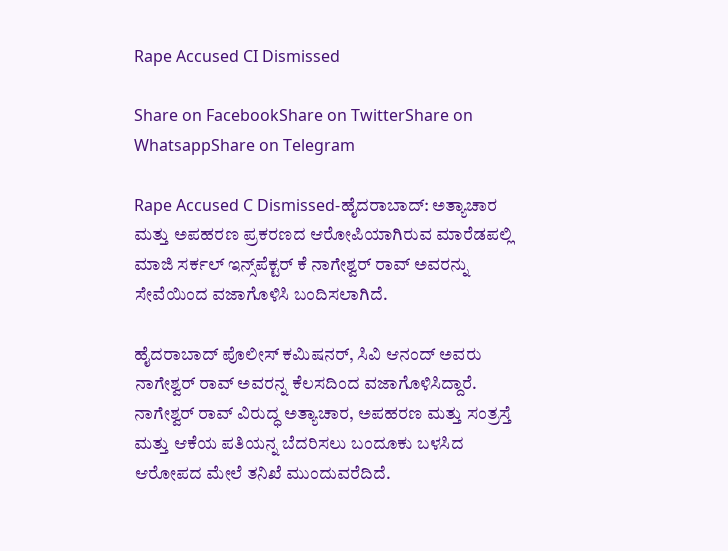Rape Accused CI Dismissed

Share on FacebookShare on TwitterShare on WhatsappShare on Telegram

Rape Accused C Dismissed-ಹೈದರಾಬಾದ್: ಅತ್ಯಾಚಾರ ಮತ್ತು ಅಪಹರಣ ಪ್ರಕರಣದ ಆರೋಪಿಯಾಗಿರುವ ಮಾರೆಡಪಲ್ಲಿ ಮಾಜಿ ಸರ್ಕಲ್ ಇನ್ಸ್‌ಪೆಕ್ಟರ್ ಕೆ ನಾಗೇಶ್ವರ್ ರಾವ್ ಅವರನ್ನು ಸೇವೆಯಿಂದ ವಜಾಗೊಳಿಸಿ ಬಂದಿಸಲಾಗಿದೆ.

ಹೈದರಾಬಾದ್ ಪೊಲೀಸ್ ಕಮಿಷನರ್, ಸಿವಿ ಆನಂದ್ ಅವರು ನಾಗೇಶ್ವರ್ ರಾವ್ ಅವರನ್ನ ಕೆಲಸದಿಂದ ವಜಾಗೊಳಿಸಿದ್ದಾರೆ.  ನಾಗೇಶ್ವರ್ ರಾವ್ ವಿರುದ್ಧ ಅತ್ಯಾಚಾರ, ಅಪಹರಣ ಮತ್ತು ಸಂತ್ರಸ್ತೆ ಮತ್ತು ಆಕೆಯ ಪತಿಯನ್ನ ಬೆದರಿಸಲು ಬಂದೂಕು ಬಳಸಿದ ಆರೋಪದ ಮೇಲೆ ತನಿಖೆ ಮುಂದುವರೆದಿದೆ.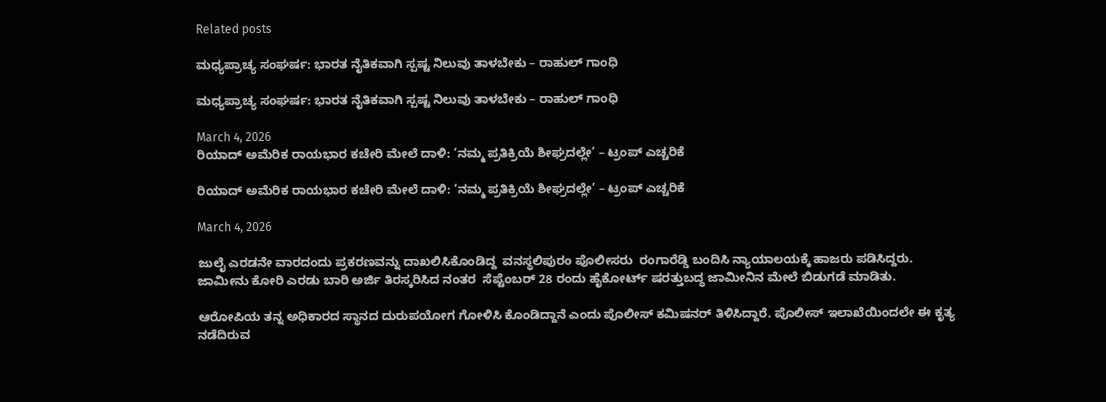Related posts

ಮಧ್ಯಪ್ರಾಚ್ಯ ಸಂಘರ್ಷ: ಭಾರತ ನೈತಿಕವಾಗಿ ಸ್ಪಷ್ಟ ನಿಲುವು ತಾಳಬೇಕು – ರಾಹುಲ್ ಗಾಂಧಿ

ಮಧ್ಯಪ್ರಾಚ್ಯ ಸಂಘರ್ಷ: ಭಾರತ ನೈತಿಕವಾಗಿ ಸ್ಪಷ್ಟ ನಿಲುವು ತಾಳಬೇಕು – ರಾಹುಲ್ ಗಾಂಧಿ

March 4, 2026
ರಿಯಾದ್ ಅಮೆರಿಕ ರಾಯಭಾರ ಕಚೇರಿ ಮೇಲೆ ದಾಳಿ: ‘ನಮ್ಮ ಪ್ರತಿಕ್ರಿಯೆ ಶೀಘ್ರದಲ್ಲೇ’ – ಟ್ರಂಪ್ ಎಚ್ಚರಿಕೆ

ರಿಯಾದ್ ಅಮೆರಿಕ ರಾಯಭಾರ ಕಚೇರಿ ಮೇಲೆ ದಾಳಿ: ‘ನಮ್ಮ ಪ್ರತಿಕ್ರಿಯೆ ಶೀಘ್ರದಲ್ಲೇ’ – ಟ್ರಂಪ್ ಎಚ್ಚರಿಕೆ

March 4, 2026

ಜುಲೈ ಎರಡನೇ ವಾರದಂದು ಪ್ರಕರಣವನ್ನು ದಾಖಲಿಸಿಕೊಂಡಿದ್ದ  ವನಸ್ಥಲಿಪುರಂ ಪೊಲೀಸರು  ರಂಗಾರೆಡ್ಡಿ ಬಂದಿಸಿ ನ್ಯಾಯಾಲಯಕ್ಕೆ ಹಾಜರು ಪಡಿಸಿದ್ದರು.  ಜಾಮೀನು ಕೋರಿ ಎರಡು ಬಾರಿ ಅರ್ಜಿ ತಿರಸ್ಕರಿಸಿದ ನಂತರ  ಸೆಪ್ಟೆಂಬರ್ 28 ರಂದು ಹೈಕೋರ್ಟ್ ಷರತ್ತುಬದ್ಧ ಜಾಮೀನಿನ ಮೇಲೆ ಬಿಡುಗಡೆ ಮಾಡಿತು.

ಆರೋಪಿಯ ತನ್ನ ಅಧಿಕಾರದ ಸ್ಥಾನದ ದುರುಪಯೋಗ ಗೋಳಿಸಿ ಕೊಂಡಿದ್ದಾನೆ ಎಂದು ಪೊಲೀಸ್ ಕಮಿಷನರ್ ತಿಳಿಸಿದ್ದಾರೆ. ಪೊಲೀಸ್ ಇಲಾಖೆಯಿಂದಲೇ ಈ ಕೃತ್ಯ ನಡೆದಿರುವ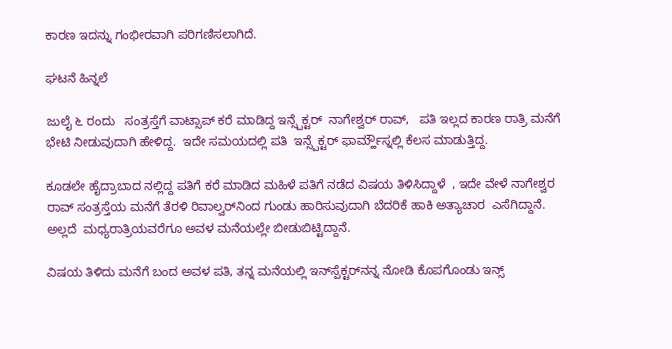ಕಾರಣ ಇದನ್ನು ಗಂಭೀರವಾಗಿ ಪರಿಗಣಿಸಲಾಗಿದೆ.

ಘಟನೆ ಹಿನ್ನಲೆ

ಜುಲೈ ೬ ರಂದು   ಸಂತ್ರಸ್ತೆಗೆ ವಾಟ್ಸಾಪ್ ಕರೆ ಮಾಡಿದ್ದ ಇನ್ಸ್ಪೆಕ್ಟರ್‌  ನಾಗೇಶ್ವರ್ ರಾವ್,   ಪತಿ ಇಲ್ಲದ ಕಾರಣ ರಾತ್ರಿ ಮನೆಗೆ ಭೇಟಿ ನೀಡುವುದಾಗಿ ಹೇಳಿದ್ದ.  ಇದೇ ಸಮಯದಲ್ಲಿ ಪತಿ  ಇನ್ಸ್ಪೆಕ್ಟರ್ ಫಾರ್ಮ್ಹೌಸ್ನಲ್ಲಿ ಕೆಲಸ ಮಾಡುತ್ತಿದ್ದ.

ಕೂಡಲೇ ಹೈದ್ರಾಬಾದ ನಲ್ಲಿದ್ದ ಪತಿಗೆ ಕರೆ ಮಾಡಿದ ಮಹಿಳೆ ಪತಿಗೆ ನಡೆದ ವಿಷಯ ತಿಳಿಸಿದ್ದಾಳೆ  , ಇದೇ ವೇಳೆ ನಾಗೇಶ್ವರ ರಾವ್ ಸಂತ್ರಸ್ತೆಯ ಮನೆಗೆ ತೆರಳಿ ರಿವಾಲ್ವರ್‌ನಿಂದ ಗುಂಡು ಹಾರಿಸುವುದಾಗಿ ಬೆದರಿಕೆ ಹಾಕಿ ಅತ್ಯಾಚಾರ  ಎಸೆಗಿದ್ದಾನೆ. ಅಲ್ಲದೆ  ಮಧ್ಯರಾತ್ರಿಯವರೆಗೂ ಅವಳ ಮನೆಯಲ್ಲೇ ಬೀಡುಬಿಟ್ಟಿದ್ದಾನೆ.

ವಿಷಯ ತಿಳಿದು ಮನೆಗೆ ಬಂದ ಅವಳ ಪತಿ, ತನ್ನ ಮನೆಯಲ್ಲಿ ಇನ್‌ಸ್ಪೆಕ್ಟರ್‌ನನ್ನ ನೋಡಿ ಕೊಪಗೊಂಡು ಇನ್ಸ್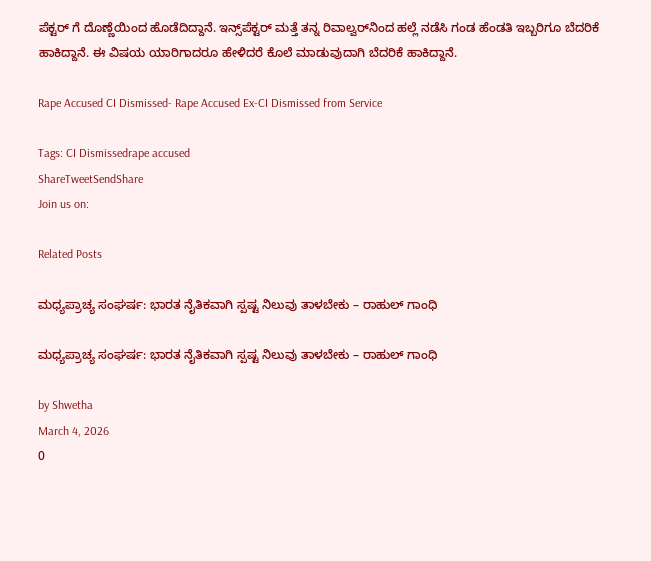ಪೆಕ್ಟರ್ ಗೆ ದೊಣ್ಣೆಯಿಂದ ಹೊಡೆದಿದ್ದಾನೆ. ಇನ್ಸ್‌ಪೆಕ್ಟರ್ ಮತ್ತೆ ತನ್ನ ರಿವಾಲ್ವರ್‌ನಿಂದ ಹಲ್ಲೆ ನಡೆಸಿ ಗಂಡ ಹೆಂಡತಿ ಇಬ್ಬರಿಗೂ ಬೆದರಿಕೆ ಹಾಕಿದ್ದಾನೆ. ಈ ವಿಷಯ ಯಾರಿಗಾದರೂ ಹೇಳಿದರೆ ಕೊಲೆ ಮಾಡುವುದಾಗಿ ಬೆದರಿಕೆ ಹಾಕಿದ್ದಾನೆ.

Rape Accused CI Dismissed- Rape Accused Ex-CI Dismissed from Service

Tags: CI Dismissedrape accused
ShareTweetSendShare
Join us on:

Related Posts

ಮಧ್ಯಪ್ರಾಚ್ಯ ಸಂಘರ್ಷ: ಭಾರತ ನೈತಿಕವಾಗಿ ಸ್ಪಷ್ಟ ನಿಲುವು ತಾಳಬೇಕು – ರಾಹುಲ್ ಗಾಂಧಿ

ಮಧ್ಯಪ್ರಾಚ್ಯ ಸಂಘರ್ಷ: ಭಾರತ ನೈತಿಕವಾಗಿ ಸ್ಪಷ್ಟ ನಿಲುವು ತಾಳಬೇಕು – ರಾಹುಲ್ ಗಾಂಧಿ

by Shwetha
March 4, 2026
0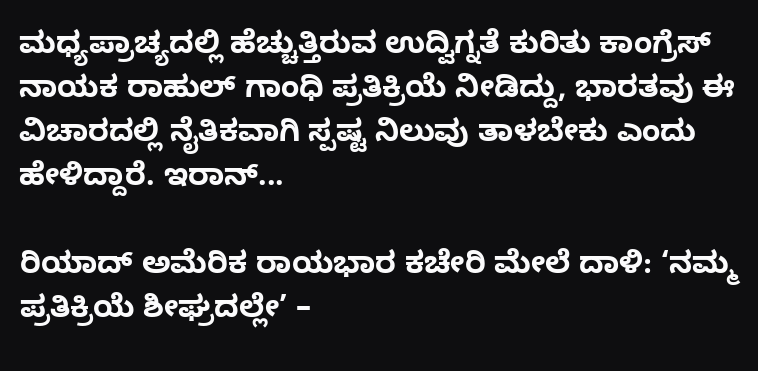ಮಧ್ಯಪ್ರಾಚ್ಯದಲ್ಲಿ ಹೆಚ್ಚುತ್ತಿರುವ ಉದ್ವಿಗ್ನತೆ ಕುರಿತು ಕಾಂಗ್ರೆಸ್ ನಾಯಕ ರಾಹುಲ್ ಗಾಂಧಿ ಪ್ರತಿಕ್ರಿಯೆ ನೀಡಿದ್ದು, ಭಾರತವು ಈ ವಿಚಾರದಲ್ಲಿ ನೈತಿಕವಾಗಿ ಸ್ಪಷ್ಟ ನಿಲುವು ತಾಳಬೇಕು ಎಂದು ಹೇಳಿದ್ದಾರೆ. ಇರಾನ್...

ರಿಯಾದ್ ಅಮೆರಿಕ ರಾಯಭಾರ ಕಚೇರಿ ಮೇಲೆ ದಾಳಿ: ‘ನಮ್ಮ ಪ್ರತಿಕ್ರಿಯೆ ಶೀಘ್ರದಲ್ಲೇ’ –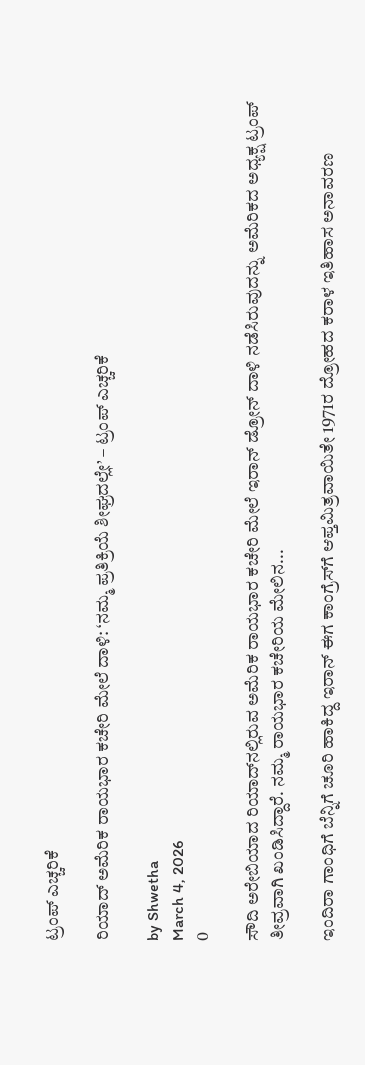ಟ್ರಂಪ್ ಎಚ್ಚರಿಕೆ

ರಿಯಾದ್ ಅಮೆರಿಕ ರಾಯಭಾರ ಕಚೇರಿ ಮೇಲೆ ದಾಳಿ: ‘ನಮ್ಮ ಪ್ರತಿಕ್ರಿಯೆ ಶೀಘ್ರದಲ್ಲೇ’ – ಟ್ರಂಪ್ ಎಚ್ಚರಿಕೆ

by Shwetha
March 4, 2026
0

ಸೌದಿ ಅರೇಬಿಯಾದ ರಿಯಾದ್‌ನಲ್ಲಿರುವ ಅಮೆರಿಕ ರಾಯಭಾರ ಕಚೇರಿ ಮೇಲೆ ಇರಾನ್ ಡ್ರೋನ್ ದಾಳಿ ನಡೆಸಿರುವುದನ್ನು ಅಮೆರಿಕದ ಅಧ್ಯಕ್ಷ ಟ್ರಂಪ್ ತೀವ್ರವಾಗಿ ಖಂಡಿಸಿದ್ದಾರೆ. ನಮ್ಮ ರಾಯಭಾರ ಕಚೇರಿಯ ಮೇಲಿನ...

ಇಂದಿರಾ ಗಾಂಧಿಗೆ ಬೆನ್ನಿಗೆ ಚೂರಿ ಹಾಕಿದ್ದ ಇರಾನ್ ಈಗ ಕಾಂಗ್ರೆಸ್‌ಗೆ ಆಪ್ತಮಿತ್ರವಾಯಿತೇ 1971ರ ದ್ರೋಹದ ಕರಾಳ ಇತಿಹಾಸ ಅನಾವರಣ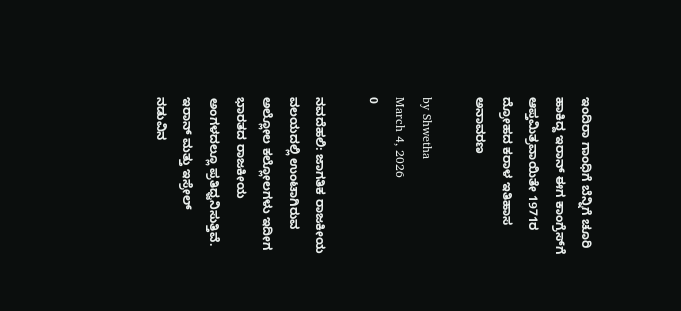ಇಂದಿರಾ ಗಾಂಧಿಗೆ ಬೆನ್ನಿಗೆ ಚೂರಿ ಹಾಕಿದ್ದ ಇರಾನ್ ಈಗ ಕಾಂಗ್ರೆಸ್‌ಗೆ ಆಪ್ತಮಿತ್ರವಾಯಿತೇ 1971ರ ದ್ರೋಹದ ಕರಾಳ ಇತಿಹಾಸ ಅನಾವರಣ

by Shwetha
March 4, 2026
0

ನವದೆಹಲಿ: ಜಾಗತಿಕ ರಾಜಕೀಯ ವಲಯದಲ್ಲಿ ಉಂಟಾಗಿರುವ ಅಲ್ಲೋಲ ಕಲ್ಲೋಲಗಳು ಇದೀಗ ಭಾರತದ ರಾಜಕೀಯ ಅಂಗಳದಲ್ಲೂ ಪ್ರತಿಧ್ವನಿಸುತ್ತಿವೆ. ಇರಾನ್ ಮತ್ತು ಇಸ್ರೇಲ್ ನಡುವಿನ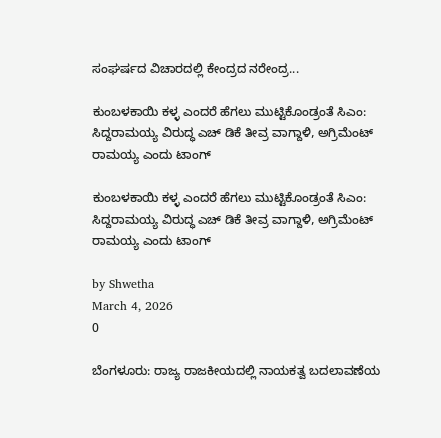ಸಂಘರ್ಷದ ವಿಚಾರದಲ್ಲಿ ಕೇಂದ್ರದ ನರೇಂದ್ರ...

ಕುಂಬಳಕಾಯಿ ಕಳ್ಳ ಎಂದರೆ ಹೆಗಲು ಮುಟ್ಟಿಕೊಂಡ್ರಂತೆ ಸಿಎಂ: ಸಿದ್ದರಾಮಯ್ಯ ವಿರುದ್ಧ ಎಚ್ ಡಿಕೆ ತೀವ್ರ ವಾಗ್ದಾಳಿ, ಅಗ್ರಿಮೆಂಟ್ ರಾಮಯ್ಯ ಎಂದು ಟಾಂಗ್

ಕುಂಬಳಕಾಯಿ ಕಳ್ಳ ಎಂದರೆ ಹೆಗಲು ಮುಟ್ಟಿಕೊಂಡ್ರಂತೆ ಸಿಎಂ: ಸಿದ್ದರಾಮಯ್ಯ ವಿರುದ್ಧ ಎಚ್ ಡಿಕೆ ತೀವ್ರ ವಾಗ್ದಾಳಿ, ಅಗ್ರಿಮೆಂಟ್ ರಾಮಯ್ಯ ಎಂದು ಟಾಂಗ್

by Shwetha
March 4, 2026
0

ಬೆಂಗಳೂರು: ರಾಜ್ಯ ರಾಜಕೀಯದಲ್ಲಿ ನಾಯಕತ್ವ ಬದಲಾವಣೆಯ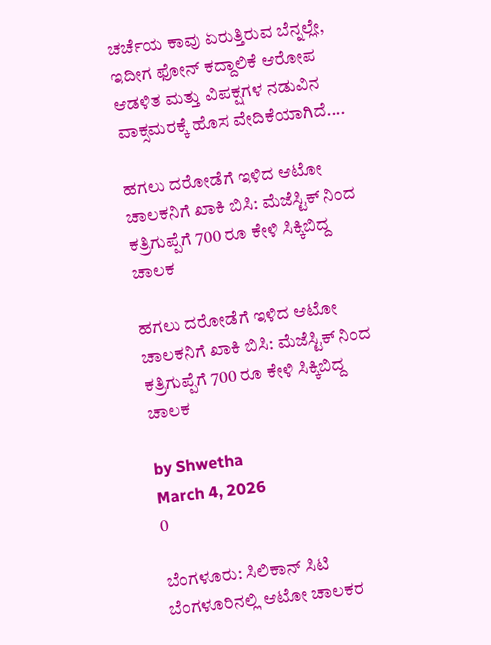ಚರ್ಚೆಯ ಕಾವು ಏರುತ್ತಿರುವ ಬೆನ್ನಲ್ಲೇ, ಇದೀಗ ಫೋನ್ ಕದ್ದಾಲಿಕೆ ಆರೋಪ ಆಡಳಿತ ಮತ್ತು ವಿಪಕ್ಷಗಳ ನಡುವಿನ ವಾಕ್ಸಮರಕ್ಕೆ ಹೊಸ ವೇದಿಕೆಯಾಗಿದೆ....

ಹಗಲು ದರೋಡೆಗೆ ಇಳಿದ ಆಟೋ ಚಾಲಕನಿಗೆ ಖಾಕಿ ಬಿಸಿ: ಮೆಜೆಸ್ಟಿಕ್ ನಿಂದ ಕತ್ರಿಗುಪ್ಪೆಗೆ 700 ರೂ ಕೇಳಿ ಸಿಕ್ಕಿಬಿದ್ದ ಚಾಲಕ

ಹಗಲು ದರೋಡೆಗೆ ಇಳಿದ ಆಟೋ ಚಾಲಕನಿಗೆ ಖಾಕಿ ಬಿಸಿ: ಮೆಜೆಸ್ಟಿಕ್ ನಿಂದ ಕತ್ರಿಗುಪ್ಪೆಗೆ 700 ರೂ ಕೇಳಿ ಸಿಕ್ಕಿಬಿದ್ದ ಚಾಲಕ

by Shwetha
March 4, 2026
0

ಬೆಂಗಳೂರು: ಸಿಲಿಕಾನ್ ಸಿಟಿ ಬೆಂಗಳೂರಿನಲ್ಲಿ ಆಟೋ ಚಾಲಕರ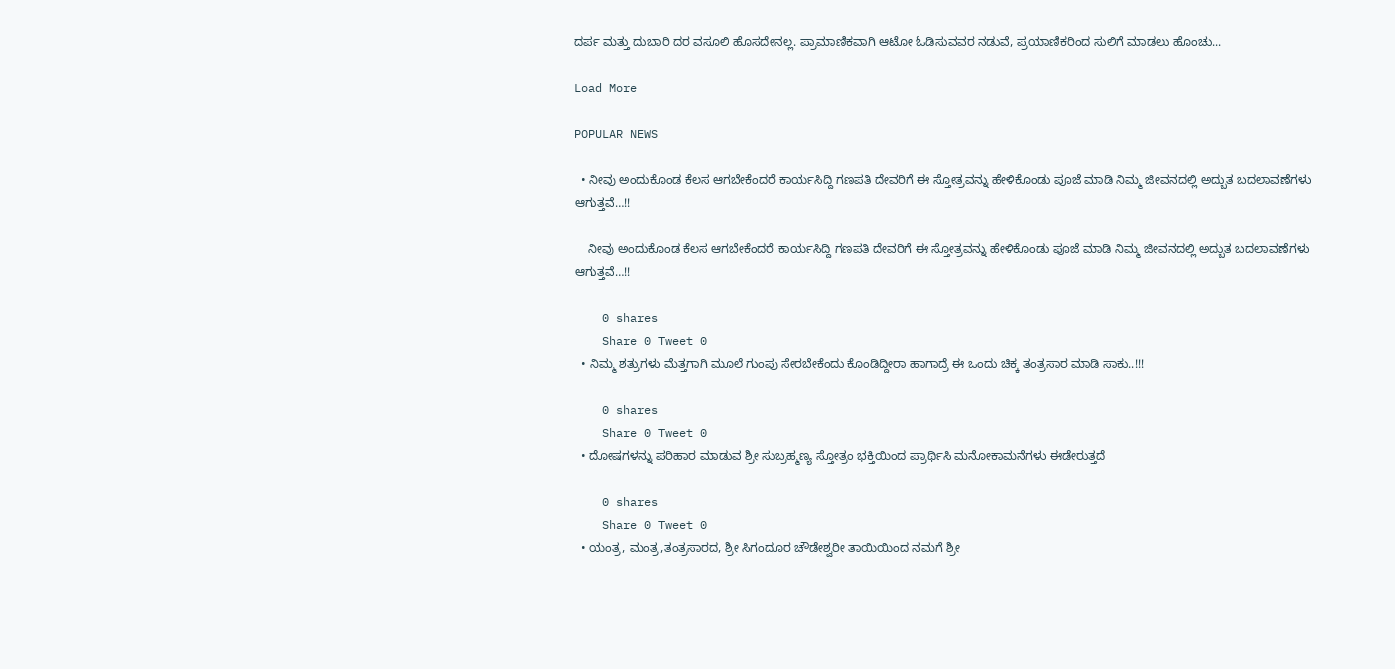ದರ್ಪ ಮತ್ತು ದುಬಾರಿ ದರ ವಸೂಲಿ ಹೊಸದೇನಲ್ಲ. ಪ್ರಾಮಾಣಿಕವಾಗಿ ಆಟೋ ಓಡಿಸುವವರ ನಡುವೆ, ಪ್ರಯಾಣಿಕರಿಂದ ಸುಲಿಗೆ ಮಾಡಲು ಹೊಂಚು...

Load More

POPULAR NEWS

  • ನೀವು ಅಂದುಕೊಂಡ ಕೆಲಸ ಆಗಬೇಕೆಂದರೆ ಕಾರ್ಯಸಿದ್ದಿ ಗಣಪತಿ ದೇವರಿಗೆ ಈ ಸ್ತೋತ್ರವನ್ನು ಹೇಳಿಕೊಂಡು ಪೂಜೆ ಮಾಡಿ ನಿಮ್ಮ ಜೀವನದಲ್ಲಿ ಅದ್ಬುತ ಬದಲಾವಣೆಗಳು ಆಗುತ್ತವೆ…!!

    ನೀವು ಅಂದುಕೊಂಡ ಕೆಲಸ ಆಗಬೇಕೆಂದರೆ ಕಾರ್ಯಸಿದ್ದಿ ಗಣಪತಿ ದೇವರಿಗೆ ಈ ಸ್ತೋತ್ರವನ್ನು ಹೇಳಿಕೊಂಡು ಪೂಜೆ ಮಾಡಿ ನಿಮ್ಮ ಜೀವನದಲ್ಲಿ ಅದ್ಬುತ ಬದಲಾವಣೆಗಳು ಆಗುತ್ತವೆ…!!

    0 shares
    Share 0 Tweet 0
  • ನಿಮ್ಮ ಶತ್ರುಗಳು ಮೆತ್ತಗಾಗಿ ಮೂಲೆ ಗುಂಪು ಸೇರಬೇಕೆಂದು ಕೊಂಡಿದ್ದೀರಾ ಹಾಗಾದ್ರೆ ಈ ಒಂದು ಚಿಕ್ಕ ತಂತ್ರಸಾರ ಮಾಡಿ ಸಾಕು..!!!

    0 shares
    Share 0 Tweet 0
  • ದೋಷಗಳನ್ನು ಪರಿಹಾರ ಮಾಡುವ ಶ್ರೀ ಸುಬ್ರಹ್ಮಣ್ಯ ಸ್ತೋತ್ರಂ ಭಕ್ತಿಯಿಂದ ಪ್ರಾರ್ಥಿಸಿ ಮನೋಕಾಮನೆಗಳು ಈಡೇರುತ್ತದೆ

    0 shares
    Share 0 Tweet 0
  • ಯಂತ್ರ, ಮಂತ್ರ,ತಂತ್ರಸಾರದ, ಶ್ರೀ ಸಿಗಂದೂರ ಚೌಡೇಶ್ವರೀ ತಾಯಿಯಿಂದ ನಮಗೆ ಶ್ರೀ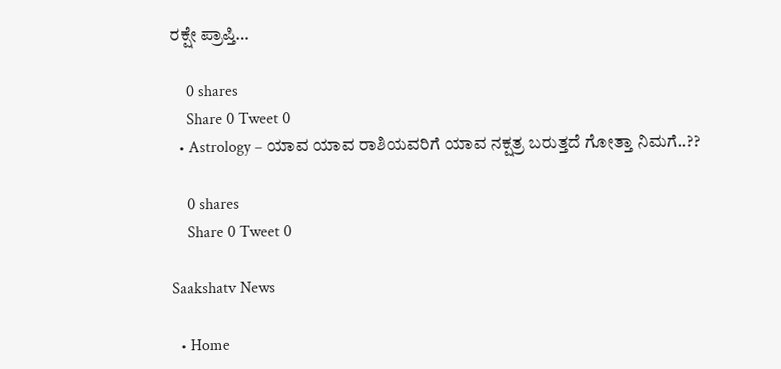ರಕ್ಷೇ ಪ್ರಾಪ್ತಿ…

    0 shares
    Share 0 Tweet 0
  • Astrology – ಯಾವ ಯಾವ ರಾಶಿಯವರಿಗೆ ಯಾವ ನಕ್ಷತ್ರ ಬರುತ್ತದೆ ಗೋತ್ತಾ ನಿಮಗೆ..??

    0 shares
    Share 0 Tweet 0

Saakshatv News

  • Home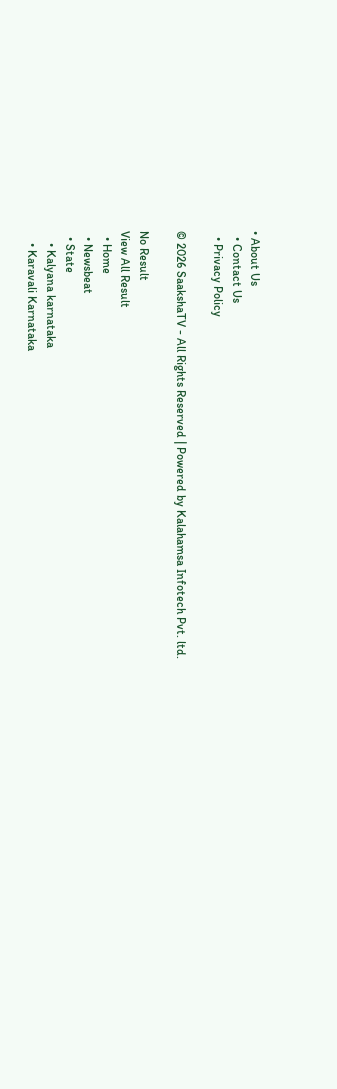• About Us
  • Contact Us
  • Privacy Policy

© 2026 SaakshaTV - All Rights Reserved | Powered by Kalahamsa Infotech Pvt. ltd.

No Result
View All Result
  • Home
  • Newsbeat
  • State
    • Kalyana karnataka
    • Karavali Karnataka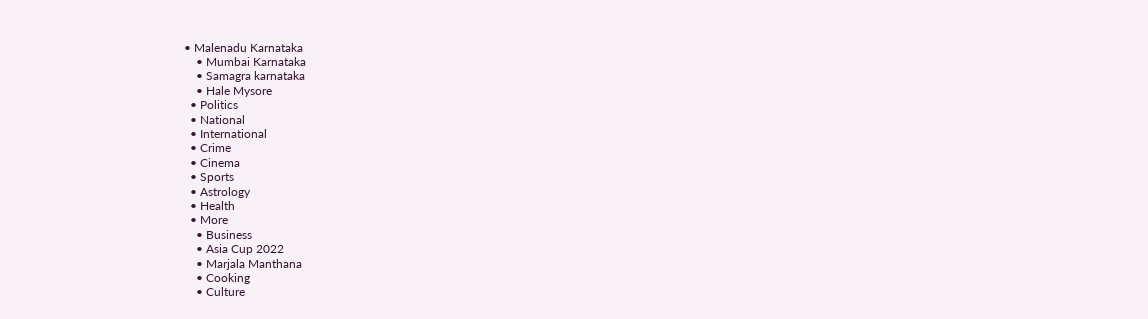• Malenadu Karnataka
    • Mumbai Karnataka
    • Samagra karnataka
    • Hale Mysore
  • Politics
  • National
  • International
  • Crime
  • Cinema
  • Sports
  • Astrology
  • Health
  • More
    • Business
    • Asia Cup 2022
    • Marjala Manthana
    • Cooking
    • Culture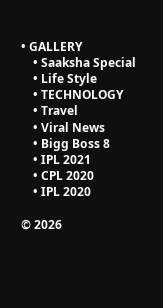• GALLERY
    • Saaksha Special
    • Life Style
    • TECHNOLOGY
    • Travel
    • Viral News
    • Bigg Boss 8
    • IPL 2021
    • CPL 2020
    • IPL 2020

© 2026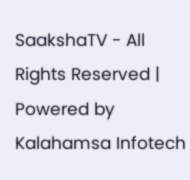SaakshaTV - All Rights Reserved | Powered by Kalahamsa Infotech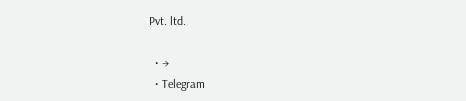Pvt. ltd.

  • →
  • Telegram